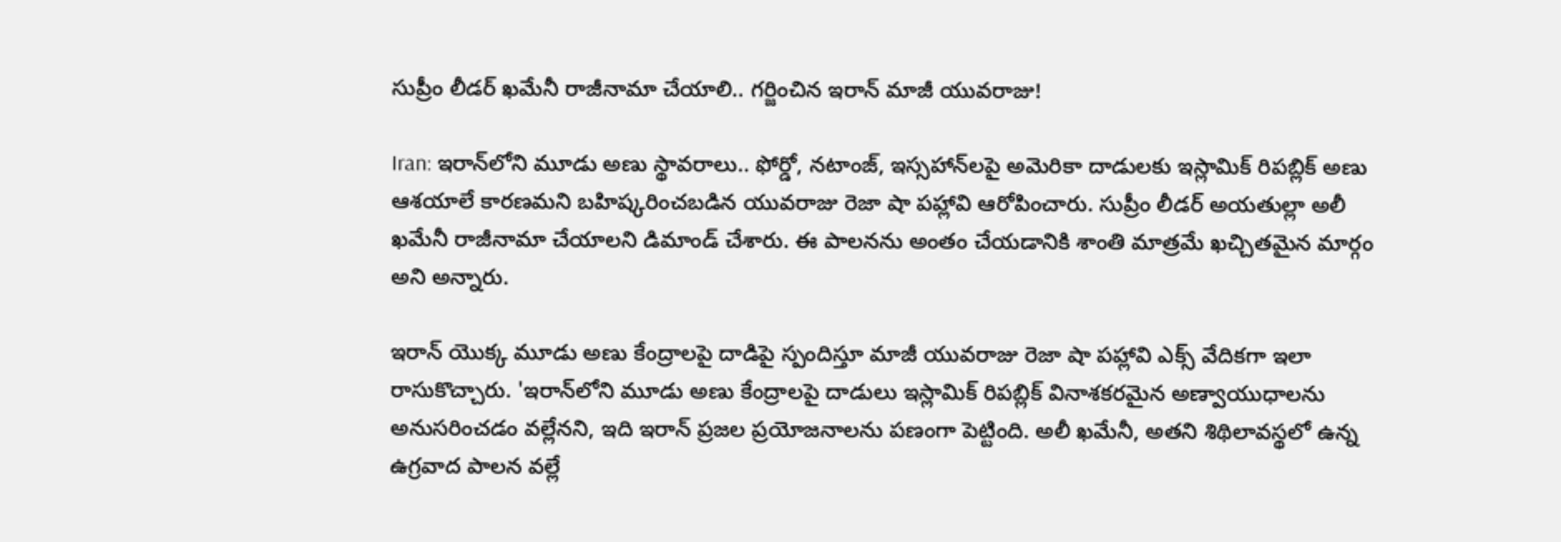సుప్రీం లీడర్ ఖమేనీ రాజీనామా చేయాలి.. గర్జించిన ఇరాన్ మాజీ యువరాజు!

Iran: ఇరాన్‌లోని మూడు అణు స్థావరాలు.. ఫోర్డో, నటాంజ్, ఇస్సహాన్‌లపై అమెరికా దాడులకు ఇస్లామిక్ రిపబ్లిక్ అణు ఆశయాలే కారణమని బహిష్కరించబడిన యువరాజు రెజా షా పహ్లావి ఆరోపించారు. సుప్రీం లీడర్ అయతుల్లా అలీ ఖమేనీ రాజీనామా చేయాలని డిమాండ్ చేశారు. ఈ పాలనను అంతం చేయడానికి శాంతి మాత్రమే ఖచ్చితమైన మార్గం అని అన్నారు.

ఇరాన్ యొక్క మూడు అణు కేంద్రాలపై దాడిపై స్పందిస్తూ మాజీ యువరాజు రెజా షా పహ్లావి ఎక్స్ వేదికగా ఇలా రాసుకొచ్చారు. 'ఇరాన్‌లోని మూడు అణు కేంద్రాలపై దాడులు ఇస్లామిక్ రిపబ్లిక్ వినాశకరమైన అణ్వాయుధాలను అనుసరించడం వల్లేనని, ఇది ఇరాన్ ప్రజల ప్రయోజనాలను పణంగా పెట్టింది. అలీ ఖమేనీ, అతని శిథిలావస్థలో ఉన్న ఉగ్రవాద పాలన వల్లే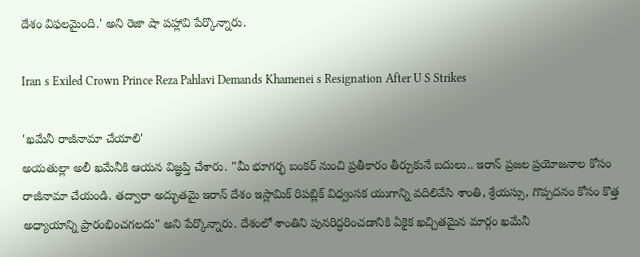దేశం విఫలమైంది.' అని రెజా షా పహ్లావి పేర్కొన్నారు.

Iran s Exiled Crown Prince Reza Pahlavi Demands Khamenei s Resignation After U S Strikes

'ఖమేనీ రాజీనామా చేయాలి'
అయతుల్లా అలీ ఖమేనీకి ఆయన విజ్ఞప్తి చేశారు. "మీ భూగర్భ బంకర్ నుంచి ప్రతీకారం తీర్చుకునే బదులు.. ఇరాన్ ప్రజల ప్రయోజనాల కోసం రాజీనామా చేయండి. తద్వారా అద్భుతమై ఇరాన్ దేశం ఇస్లామిక్ రిపబ్లిక్ విధ్వంసక యుగాన్ని వదిలివేసి శాంతి, శ్రేయస్సు, గొప్పదనం కోసం కొత్త అధ్యాయాన్ని ప్రారంభించగలదు" అని పేర్కొన్నారు. దేశంలో శాంతిని పునరిద్ధరించడానికి ఏకైక ఖచ్చితమైన మార్గం ఖమేనీ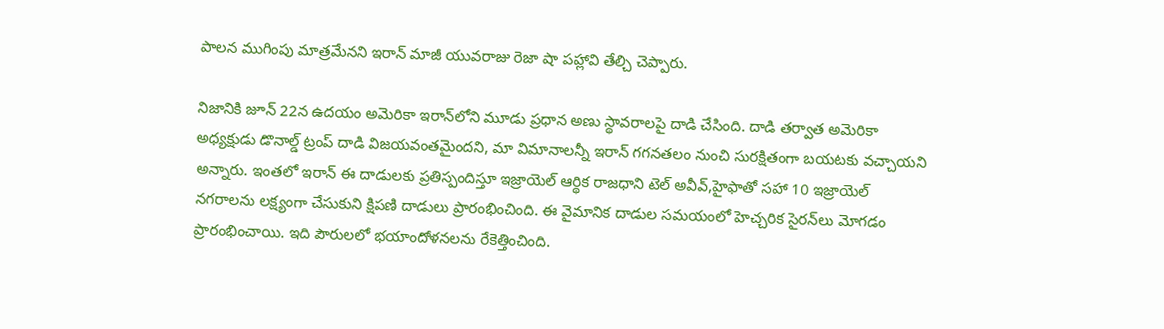పాలన ముగింపు మాత్రమేనని ఇరాన్ మాజీ యువరాజు రెజా షా పహ్లావి తేల్చి చెప్పారు.

నిజానికి జూన్ 22న ఉదయం అమెరికా ఇరాన్‌లోని మూడు ప్రధాన అణు స్థావరాలపై దాడి చేసింది. దాడి తర్వాత అమెరికా అధ్యక్షుడు డొనాల్డ్ ట్రంప్ దాడి విజయవంతమైందని, మా విమానాలన్నీ ఇరాన్ గగనతలం నుంచి సురక్షితంగా బయటకు వచ్చాయని అన్నారు. ఇంతలో ఇరాన్ ఈ దాడులకు ప్రతిస్పందిస్తూ ఇజ్రాయెల్ ఆర్థిక రాజధాని టెల్ అవీవ్,హైఫాతో సహా 10 ఇజ్రాయెల్ నగరాలను లక్ష్యంగా చేసుకుని క్షిపణి దాడులు ప్రారంభించింది. ఈ వైమానిక దాడుల సమయంలో హెచ్చరిక సైరన్‌లు మోగడం ప్రారంభించాయి. ఇది పౌరులలో భయాందోళనలను రేకెత్తించింది.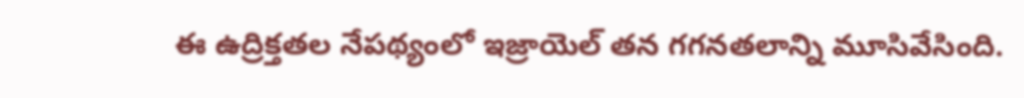ఈ ఉద్రిక్తతల నేపథ్యంలో ఇజ్రాయెల్ తన గగనతలాన్ని మూసివేసింది.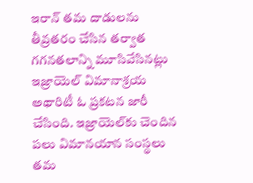ఇరాన్ తమ దాడులను తీవ్రతరం చేసిన తర్వాత గగనతలాన్ని మూసివేసినట్లు ఇజ్రాయెల్ విమానాశ్రయ అథారిటీ ఓ ప్రకటన జారీ చేసింది. ఇజ్రాయెల్‌కు చెందిన పలు విమానయాన సంస్థలు తమ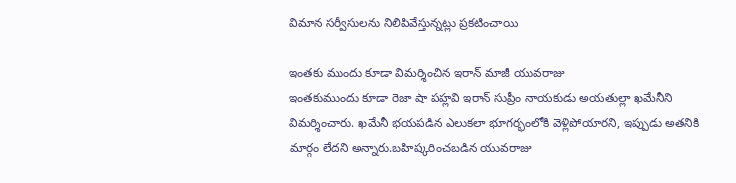విమాన సర్వీసులను నిలిపివేస్తున్నట్లు ప్రకటించాయి

ఇంతకు ముందు కూడా విమర్శించిన ఇరాన్ మాజీ యువరాజు
ఇంతకుముందు కూడా రెజా షా పహ్లవి ఇరాన్ సుప్రీం నాయకుడు అయతుల్లా ఖమేనీని విమర్శించారు. ఖమేనీ భయపడిన ఎలుకలా భూగర్భంలోకి వెళ్లిపోయారని, ఇప్పుడు అతనికి మార్గం లేదని అన్నారు.బహిష్కరించబడిన యువరాజు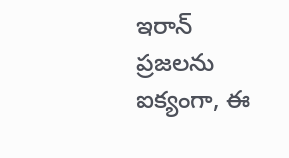ఇరాన్ ప్రజలను ఐక్యంగా, ఈ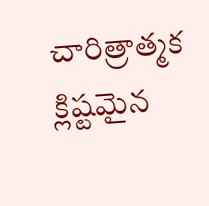చారిత్రాత్మక క్లిష్టమైన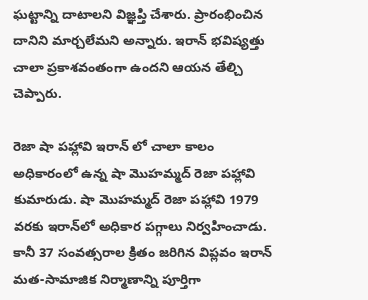ఘట్టాన్ని దాటాలని విజ్ఞప్తి చేశారు. ప్రారంభించిన దానిని మార్చలేమని అన్నారు. ఇరాన్ భవిష్యత్తు చాలా ప్రకాశవంతంగా ఉందని ఆయన తేల్చి చెప్పారు.

రెజా షా పహ్లావి ఇరాన్ లో చాలా కాలం అధికారంలో ఉన్న షా మొహమ్మద్ రెజా పహ్లావి కుమారుడు. షా మొహమ్మద్ రెజా పహ్లావి 1979 వరకు ఇరాన్‌లో అధికార పగ్గాలు నిర్వహించాడు. కానీ 37 సంవత్సరాల క్రితం జరిగిన విప్లవం ఇరాన్ మత-సామాజిక నిర్మాణాన్ని పూర్తిగా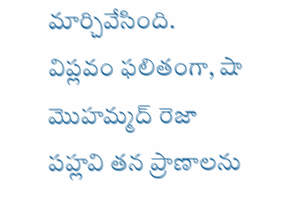మార్చివేసింది. విప్లవం ఫలితంగా, షా మొహమ్మద్ రెజా పహ్లవి తన ప్రాణాలను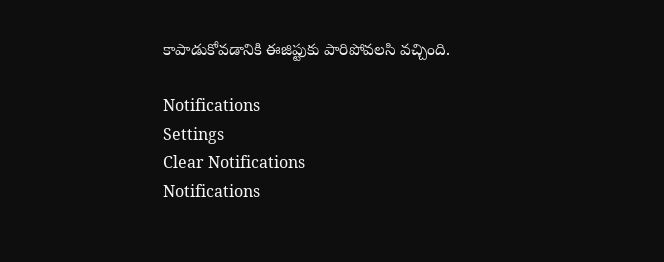కాపాడుకోవడానికి ఈజిప్టుకు పారిపోవలసి వచ్చింది.

Notifications
Settings
Clear Notifications
Notifications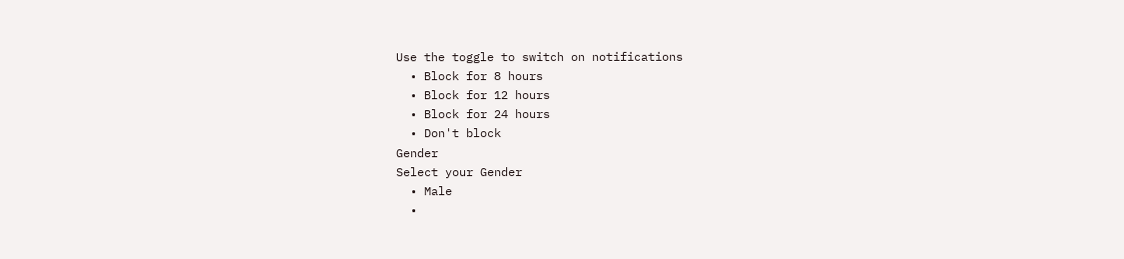Use the toggle to switch on notifications
  • Block for 8 hours
  • Block for 12 hours
  • Block for 24 hours
  • Don't block
Gender
Select your Gender
  • Male
  •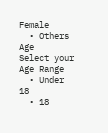Female
  • Others
Age
Select your Age Range
  • Under 18
  • 18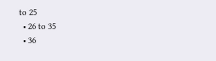to 25
  • 26 to 35
  • 36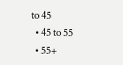to 45
  • 45 to 55
  • 55+